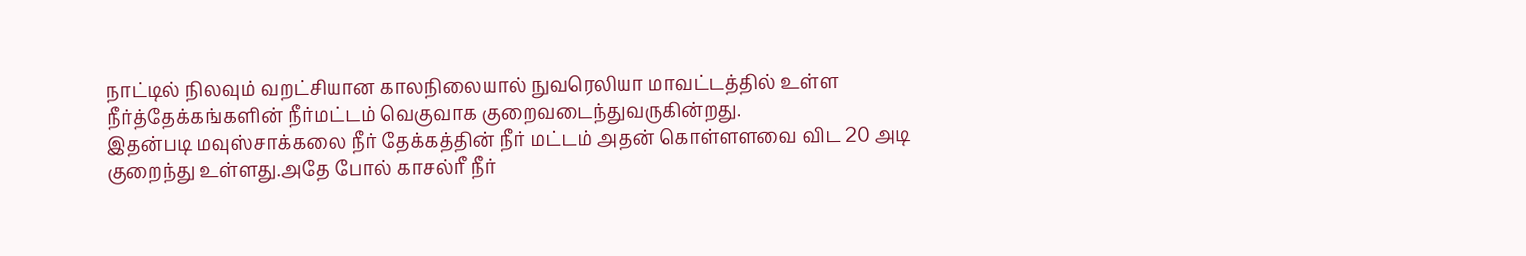நாட்டில் நிலவும் வறட்சியான காலநிலையால் நுவரெலியா மாவட்டத்தில் உள்ள நீர்த்தேக்கங்களின் நீர்மட்டம் வெகுவாக குறைவடைந்துவருகின்றது.
இதன்படி மவுஸ்சாக்கலை நீர் தேக்கத்தின் நீர் மட்டம் அதன் கொள்ளளவை விட 20 அடி குறைந்து உள்ளது.அதே போல் காசல்ரீ நீர்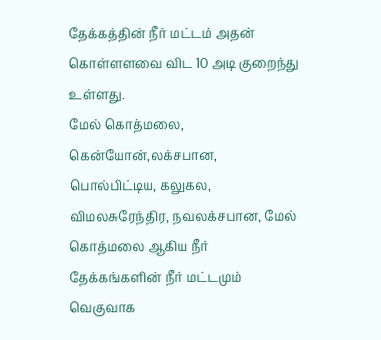தேக்கத்தின் நீர் மட்டம் அதன் கொள்ளளவை விட 10 அடி குறைந்து உள்ளது.
மேல் கொத்மலை, கென்யோன்,லக்சபான, பொல்பிட்டிய, கலுகல, விமலசுரேந்திர, நவலக்சபான, மேல் கொத்மலை ஆகிய நீர் தேக்கங்களின் நீர் மட்டமும் வெகுவாக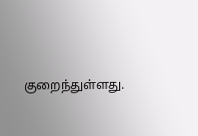குறைந்துள்ளது.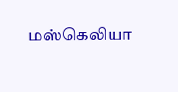மஸ்கெலியா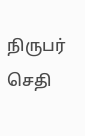நிருபர் செதி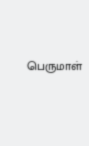பெருமாள்